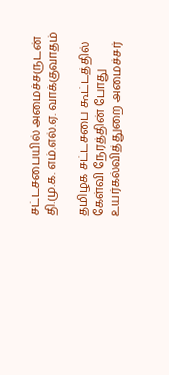சட்டசபையில் அமைச்சருடன் தி.மு.க. எம்.எல்.ஏ. வாக்குவாதம்

தமிழக சட்டசபை கூட்டத்தில் கேள்வி நேரத்தின் போது உயர்கல்வித்துறை அமைச்சர்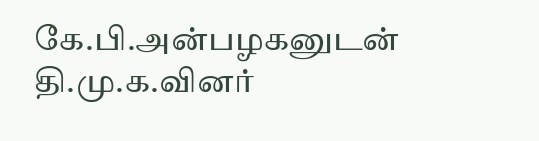கே.பி.அன்பழகனுடன் தி.மு.க.வினர்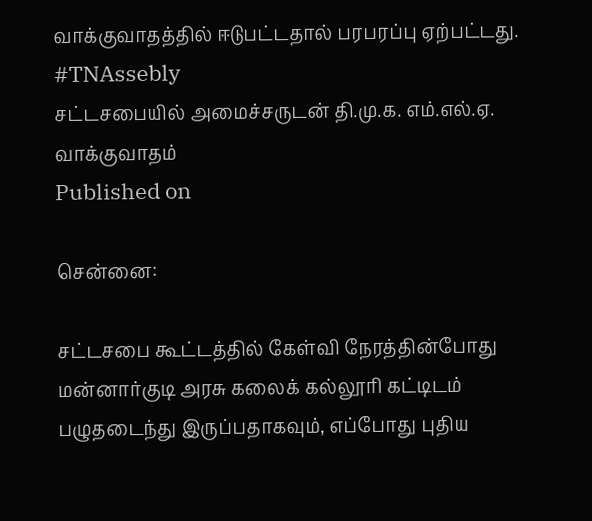வாக்குவாதத்தில் ஈடுபட்டதால் பரபரப்பு ஏற்பட்டது. #TNAssebly
சட்டசபையில் அமைச்சருடன் தி.மு.க. எம்.எல்.ஏ. வாக்குவாதம்
Published on

சென்னை:

சட்டசபை கூட்டத்தில் கேள்வி நேரத்தின்போது மன்னார்குடி அரசு கலைக் கல்லூரி கட்டிடம் பழுதடைந்து இருப்பதாகவும், எப்போது புதிய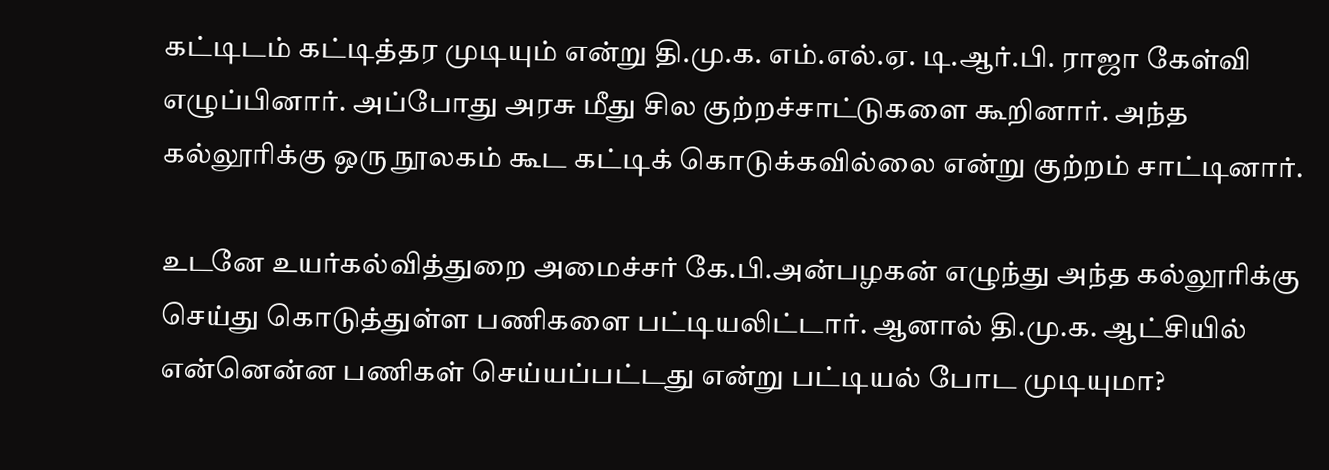கட்டிடம் கட்டித்தர முடியும் என்று தி.மு.க. எம்.எல்.ஏ. டி.ஆர்.பி. ராஜா கேள்வி எழுப்பினார். அப்போது அரசு மீது சில குற்றச்சாட்டுகளை கூறினார். அந்த கல்லூரிக்கு ஒரு நூலகம் கூட கட்டிக் கொடுக்கவில்லை என்று குற்றம் சாட்டினார்.

உடனே உயர்கல்வித்துறை அமைச்சர் கே.பி.அன்பழகன் எழுந்து அந்த கல்லூரிக்கு செய்து கொடுத்துள்ள பணிகளை பட்டியலிட்டார். ஆனால் தி.மு.க. ஆட்சியில் என்னென்ன பணிகள் செய்யப்பட்டது என்று பட்டியல் போட முடியுமா?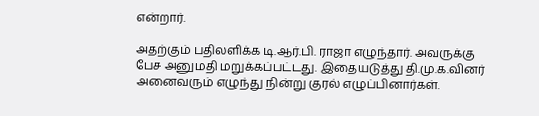என்றார்.

அதற்கும் பதிலளிக்க டி.ஆர்.பி. ராஜா எழுந்தார். அவருக்கு பேச அனுமதி மறுக்கப்பட்டது. இதையடுத்து தி.மு.க.வினர் அனைவரும் எழுந்து நின்று குரல் எழுப்பினார்கள்.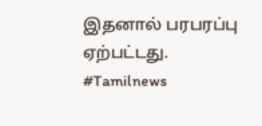இதனால் பரபரப்பு ஏற்பட்டது. #Tamilnews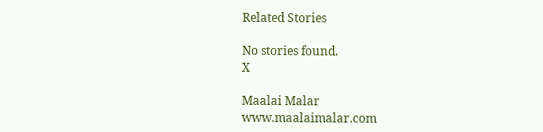Related Stories

No stories found.
X

Maalai Malar
www.maalaimalar.com